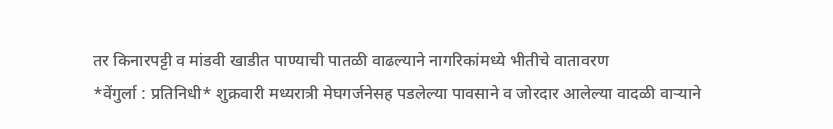तर किनारपट्टी व मांडवी खाडीत पाण्याची पातळी वाढल्याने नागरिकांमध्ये भीतीचे वातावरण
*वेंगुर्ला : प्रतिनिधी* शुक्रवारी मध्यरात्री मेघगर्जनेसह पडलेल्या पावसाने व जोरदार आलेल्या वादळी वाऱ्याने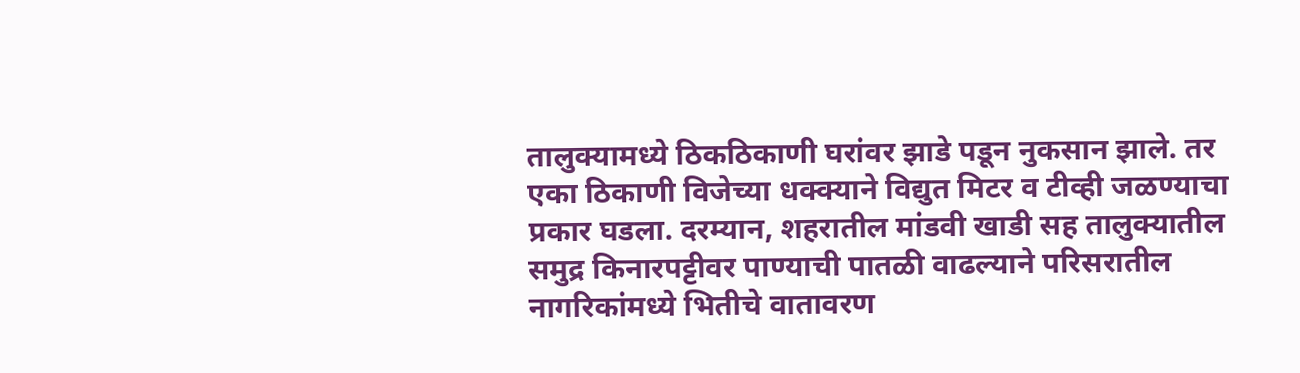तालुक्यामध्ये ठिकठिकाणी घरांवर झाडे पडून नुकसान झाले. तर एका ठिकाणी विजेच्या धक्क्याने विद्युत मिटर व टीव्ही जळण्याचा प्रकार घडला. दरम्यान, शहरातील मांडवी खाडी सह तालुक्यातील समुद्र किनारपट्टीवर पाण्याची पातळी वाढल्याने परिसरातील नागरिकांमध्ये भितीचे वातावरण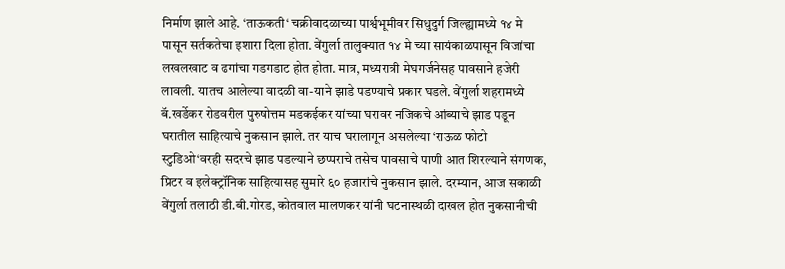निर्माण झाले आहे. ‘ताऊकती‘ चक्रीवादळाच्या पार्श्वभूमीवर सिधुदुर्ग जिल्ह्यामध्ये १४ मे पासून सर्तकतेचा इशारा दिला होता. वेंगुर्ला तालुक्यात १४ मे च्या सायंकाळपासून विजांचा लखलखाट व ढगांचा गडगडाट होत होता. मात्र, मध्यरात्री मेघगर्जनेसह पावसाने हजेरी लावली. यातच आलेल्या वादळी वा-याने झाडे पडण्याचे प्रकार घडले. वेंगुर्ला शहरामध्ये बॅ.खर्डेकर रोडवरील पुरुषोत्तम मडकईकर यांच्या घरावर नजिकचे आंब्याचे झाड पडून घरातील साहित्याचे नुकसान झाले. तर याच घरालागून असलेल्या ‘राऊळ फोटो स्टुडिओ‘वरही सदरचे झाड पडल्याने छप्पराचे तसेच पावसाचे पाणी आत शिरल्याने संगणक, प्रिटर व इलेक्ट्रॉनिक साहित्यासह सुमारे ६० हजारांचे नुकसान झाले. दरम्यान, आज सकाळी वेंगुर्ला तलाठी डी.बी.गोरड, कोतवाल मालणकर यांनी घटनास्थळी दाखल होत नुकसानीची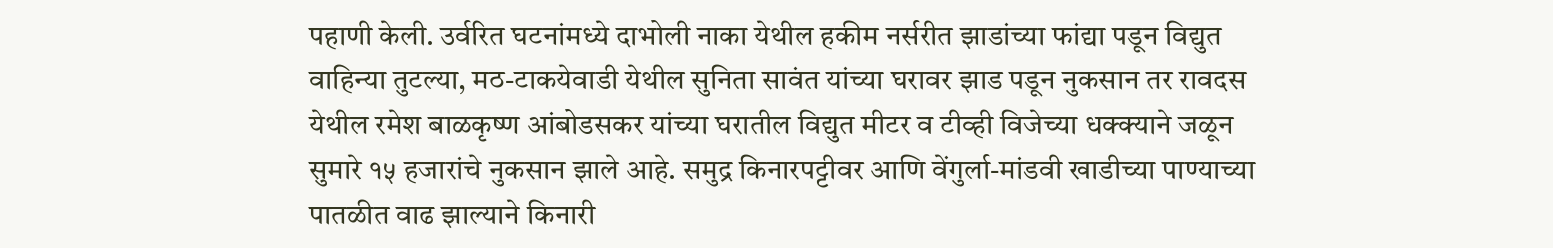पहाणी केली. उर्वरित घटनांमध्ये दाभोली नाका येथील हकीम नर्सरीत झाडांच्या फांद्या पडून विद्युत वाहिन्या तुटल्या, मठ-टाकयेवाडी येथील सुनिता सावंत यांच्या घरावर झाड पडून नुकसान तर रावदस येथील रमेश बाळकृष्ण आंबोडसकर यांच्या घरातील विद्युत मीटर व टीव्ही विजेच्या धक्क्याने जळून सुमारे १५ हजारांचे नुकसान झाले आहे. समुद्र किनारपट्टीवर आणि वेंगुर्ला-मांडवी खाडीच्या पाण्याच्या पातळीत वाढ झाल्याने किनारी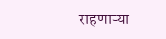राहणाऱ्या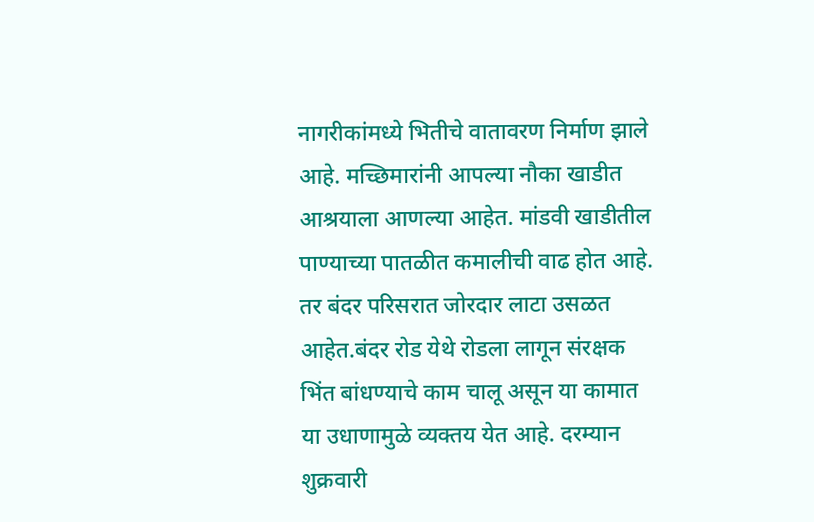नागरीकांमध्ये भितीचे वातावरण निर्माण झाले आहे. मच्छिमारांनी आपल्या नौका खाडीत आश्रयाला आणल्या आहेत. मांडवी खाडीतील पाण्याच्या पातळीत कमालीची वाढ होत आहे. तर बंदर परिसरात जोरदार लाटा उसळत आहेत.बंदर रोड येथे रोडला लागून संरक्षक भिंत बांधण्याचे काम चालू असून या कामात या उधाणामुळे व्यक्तय येत आहे. दरम्यान शुक्रवारी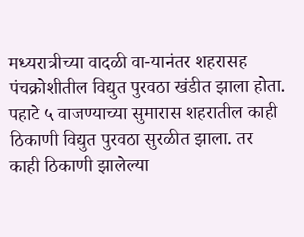मध्यरात्रीच्या वादळी वा-यानंतर शहरासह पंचक्रोशीतील विद्युत पुरवठा खंडीत झाला होता. पहाटे ५ वाजण्याच्या सुमारास शहरातील काही ठिकाणी विद्युत पुरवठा सुरळीत झाला. तर काही ठिकाणी झालेल्या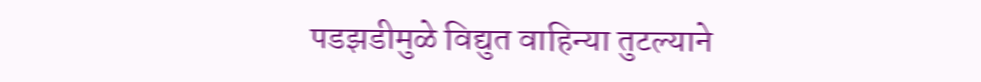पडझडीमुळे विद्युत वाहिन्या तुटल्याने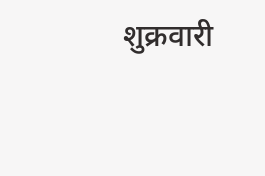शुक्रवारी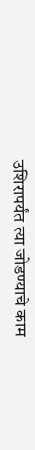उशिरापर्यंत त्या जोडण्याचे काम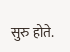सुरु होते.